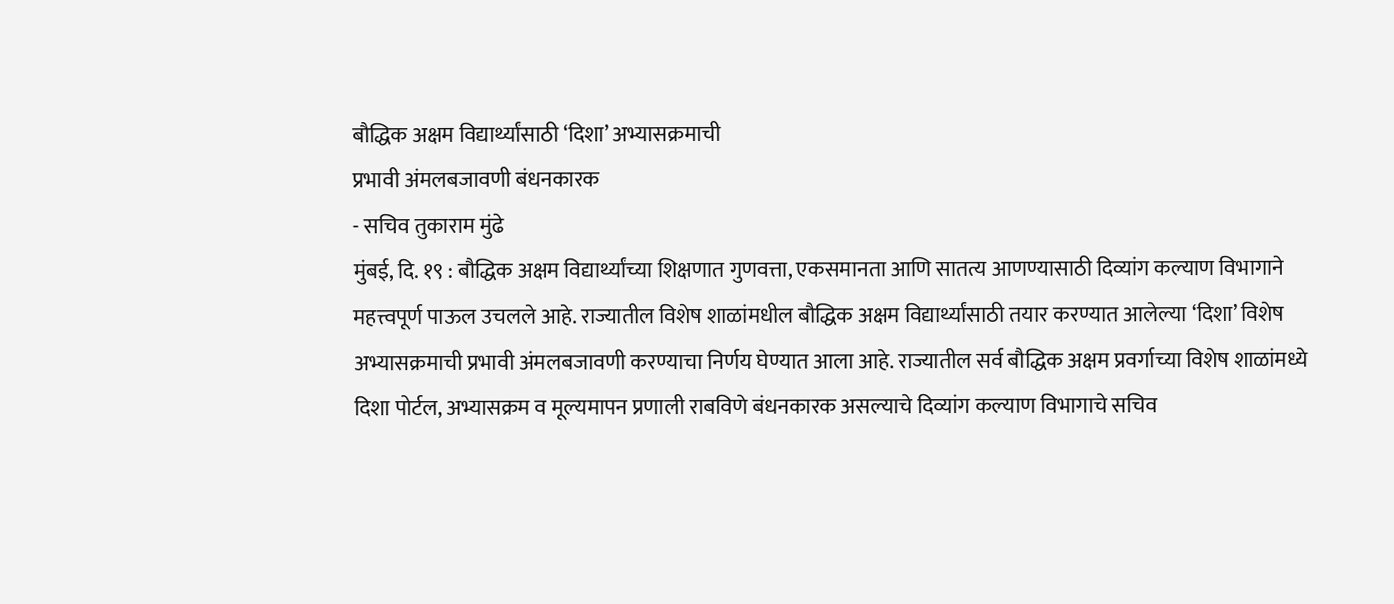बौद्धिक अक्षम विद्यार्थ्यांसाठी ‘दिशा’ अभ्यासक्रमाची
प्रभावी अंमलबजावणी बंधनकारक
- सचिव तुकाराम मुंढे
मुंबई, दि. १९ : बौद्धिक अक्षम विद्यार्थ्यांच्या शिक्षणात गुणवत्ता, एकसमानता आणि सातत्य आणण्यासाठी दिव्यांग कल्याण विभागाने महत्त्वपूर्ण पाऊल उचलले आहे. राज्यातील विशेष शाळांमधील बौद्धिक अक्षम विद्यार्थ्यांसाठी तयार करण्यात आलेल्या ‘दिशा’ विशेष अभ्यासक्रमाची प्रभावी अंमलबजावणी करण्याचा निर्णय घेण्यात आला आहे. राज्यातील सर्व बौद्धिक अक्षम प्रवर्गाच्या विशेष शाळांमध्ये दिशा पोर्टल, अभ्यासक्रम व मूल्यमापन प्रणाली राबविणे बंधनकारक असल्याचे दिव्यांग कल्याण विभागाचे सचिव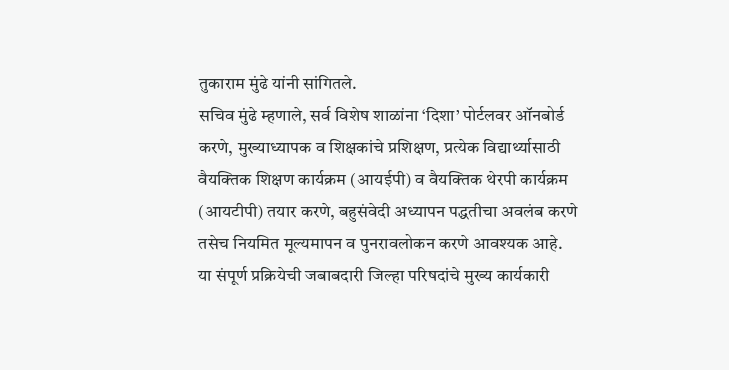तुकाराम मुंढे यांनी सांगितले.
सचिव मुंढे म्हणाले, सर्व विशेष शाळांना ‘दिशा’ पोर्टलवर ऑनबोर्ड करणे, मुख्याध्यापक व शिक्षकांचे प्रशिक्षण, प्रत्येक विद्यार्थ्यासाठी वैयक्तिक शिक्षण कार्यक्रम (आयईपी) व वैयक्तिक थेरपी कार्यक्रम (आयटीपी) तयार करणे, बहुसंवेदी अध्यापन पद्धतीचा अवलंब करणे तसेच नियमित मूल्यमापन व पुनरावलोकन करणे आवश्यक आहे. या संपूर्ण प्रक्रियेची जबाबदारी जिल्हा परिषदांचे मुख्य कार्यकारी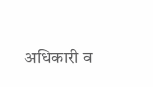अधिकारी व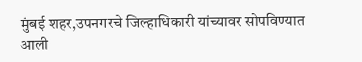मुंबई शहर,उपनगरचे जिल्हाधिकारी यांच्यावर सोपविण्यात आली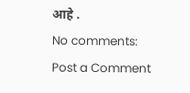आहे .
No comments:
Post a Comment